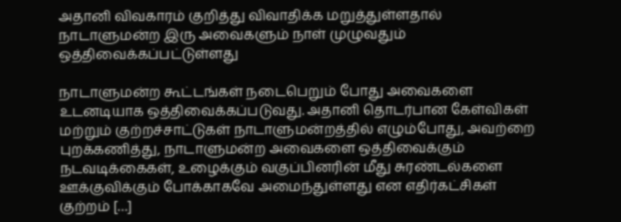அதானி விவகாரம் குறித்து விவாதிக்க மறுத்துள்ளதால் நாடாளுமன்ற இரு அவைகளும் நாள் முழுவதும் ஒத்திவைக்கப்பட்டுள்ளது

நாடாளுமன்ற கூட்டங்கள் நடைபெறும் போது அவைகளை உடனடியாக ஒத்திவைக்கப்படுவது. அதானி தொடர்பான கேள்விகள் மற்றும் குற்றச்சாட்டுகள் நாடாளுமன்றத்தில் எழும்போது, அவற்றை புறக்கணித்து, நாடாளுமன்ற அவைகளை ஒத்திவைக்கும் நடவடிக்கைகள், உழைக்கும் வகுப்பினரின் மீது சுரண்டல்களை ஊக்குவிக்கும் போக்காகவே அமைந்துள்ளது என எதிர்கட்சிகள் குற்றம் […]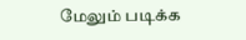மேலும் படிக்க